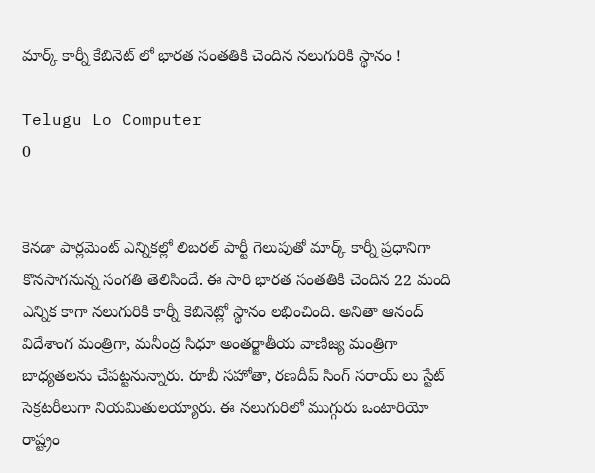మార్క్ కార్నీ కేబినెట్ లో భారత సంతతికి చెందిన నలుగురికి స్థానం !

Telugu Lo Computer
0


కెనడా పార్లమెంట్ ఎన్నికల్లో లిబరల్ పార్టీ గెలుపుతో మార్క్ కార్నీ ప్రధానిగా కొనసాగనున్న సంగతి తెలిసిందే. ఈ సారి భారత సంతతికి చెందిన 22 మంది ఎన్నిక కాగా నలుగురికి కార్నీ కెబినెట్లో స్థానం లభించింది. అనితా ఆనంద్ విదేశాంగ మంత్రిగా, మనీంద్ర సిధూ అంతర్జాతీయ వాణిజ్య మంత్రిగా బాధ్యతలను చేపట్టనున్నారు. రూబీ సహోతా, రణదీప్ సింగ్ సరాయ్ లు స్టేట్ సెక్రటరీలుగా నియమితులయ్యారు. ఈ నలుగురిలో ముగ్గురు ఒంటారియో రాష్ట్రం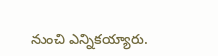నుంచి ఎన్నికయ్యారు.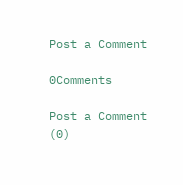Post a Comment

0Comments

Post a Comment (0)